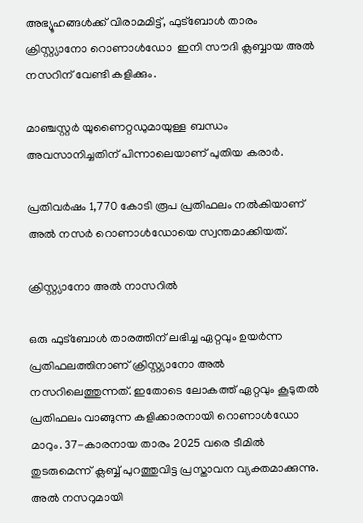അഭ്യൂഹങ്ങൾക്ക് വിരാമമിട്ട്, ഫുട്ബോൾ താരം ക്രിസ്റ്റ്യാനോ റൊണാൾഡോ  ഇനി സൗദി ക്ലബ്ബായ അല്‍ നസറിന് വേണ്ടി കളിക്കും.

മാഞ്ചസ്റ്റർ യുണൈറ്റഡുമായുള്ള ബന്ധം അവസാനിച്ചതിന് പിന്നാലെയാണ് പുതിയ കരാര്‍.

പ്രതിവർഷം 1,770 കോടി രൂപ പ്രതിഫലം നൽകിയാണ് അല്‍ നസർ റൊണാള്‍ഡോയെ സ്വന്തമാക്കിയത്.

ക്രിസ്റ്റ്യാനോ അൽ നാസറിൽ

ഒരു ഫുട്‌ബോള്‍ താരത്തിന് ലഭിച്ച ഏറ്റവും ഉയര്‍ന്ന പ്രതിഫലത്തിനാണ് ക്രിസ്റ്റ്യാനോ അല്‍ നസറിലെത്തുന്നത്. ഇതോടെ ലോകത്ത് ഏറ്റവും കൂടുതല്‍ പ്രതിഫലം വാങ്ങുന്ന കളിക്കാരനായി റൊണാൾഡോ മാറും. 37-കാരനായ താരം 2025 വരെ ടീമില്‍ തുടരുമെന്ന് ക്ലബ്ബ് പുറത്തുവിട്ട പ്രസ്താവന വ്യക്തമാക്കുന്നു. അല്‍ നസറുമായി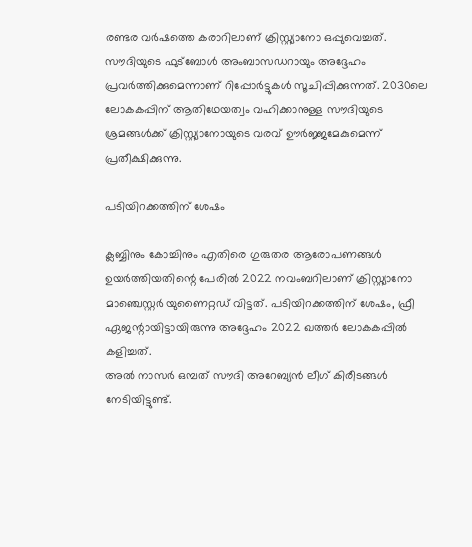രണ്ടര വര്‍ഷത്തെ കരാറിലാണ് ക്രിസ്റ്റ്യാനോ ഒപ്പുവെച്ചത്.
സൗദിയുടെ ഫുട്ബോൾ അംബാസഡറായും അദ്ദേഹം പ്രവർത്തിക്കുമെന്നാണ് റിപ്പോർട്ടുകൾ സൂചിപ്പിക്കുന്നത്. 2030ലെ ലോകകപ്പിന് ആതിഥേയത്വം വഹിക്കാനുള്ള സൗദിയുടെ ശ്രമങ്ങൾക്ക് ക്രിസ്റ്റ്യാനോയുടെ വരവ് ഊർജ്ജമേകുമെന്ന് പ്രതീക്ഷിക്കുന്നു.

പടിയിറക്കത്തിന് ശേഷം

ക്ലബ്ബിനും കോച്ചിനും എതിരെ ഗുരുതര ആരോപണങ്ങൾ ഉയർത്തിയതിന്റെ പേരിൽ 2022 നവംബറിലാണ് ക്രിസ്റ്റ്യാനോ മാഞ്ചെസ്റ്റർ യുണൈറ്റഡ് വിട്ടത്. പടിയിറക്കത്തിന് ശേഷം, ഫ്രീ ഏജന്റായിട്ടായിരുന്നു അദ്ദേഹം 2022 ഖത്തർ ലോകകപ്പിൽ കളിച്ചത്.
അല്‍ നാസര്‍ ഒമ്പത് സൗദി അറേബ്യന്‍ ലീഗ് കിരീടങ്ങള്‍ നേടിയിട്ടുണ്ട്.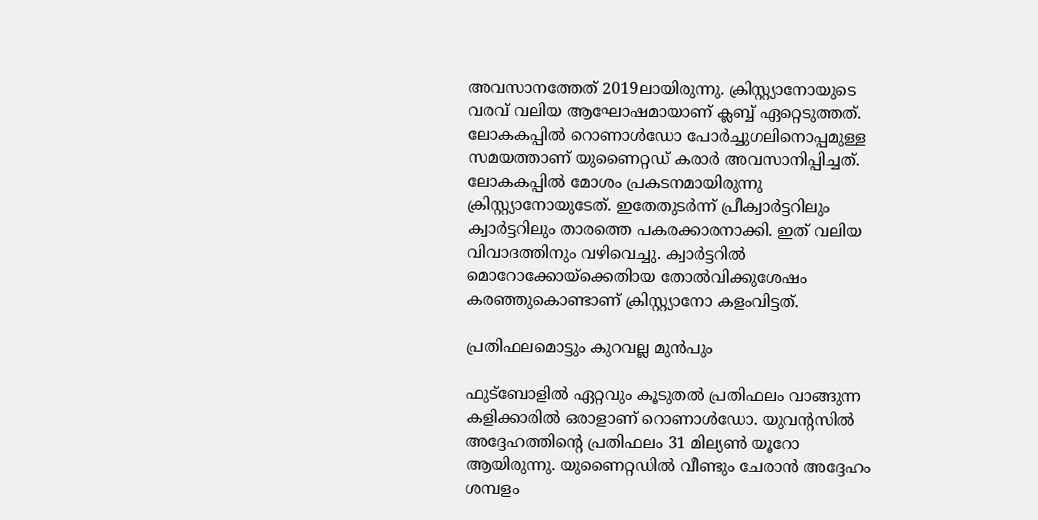അവസാനത്തേത് 2019ലായിരുന്നു. ക്രിസ്റ്റ്യാനോയുടെ വരവ് വലിയ ആഘോഷമായാണ് ക്ലബ്ബ് ഏറ്റെടുത്തത്.
ലോകകപ്പില്‍ റൊണാള്‍ഡോ പോര്‍ച്ചുഗലിനൊപ്പമുള്ള സമയത്താണ് യുണൈറ്റഡ് കരാര്‍ അവസാനിപ്പിച്ചത്. ലോകകപ്പില്‍ മോശം പ്രകടനമായിരുന്നു ക്രിസ്റ്റ്യാനോയുടേത്. ഇതേതുടര്‍ന്ന് പ്രീക്വാര്‍ട്ടറിലും ക്വാര്‍ട്ടറിലും താരത്തെ പകരക്കാരനാക്കി. ഇത് വലിയ വിവാദത്തിനും വഴിവെച്ചു. ക്വാര്‍ട്ടറില്‍ മൊറോക്കോയ്‌ക്കെതിായ തോല്‍വിക്കുശേഷം കരഞ്ഞുകൊണ്ടാണ് ക്രിസ്റ്റ്യാനോ കളംവിട്ടത്.

പ്രതിഫലമൊട്ടും കുറവല്ല മുൻപും

ഫുട്‌ബോളില്‍ ഏറ്റവും കൂടുതല്‍ പ്രതിഫലം വാങ്ങുന്ന കളിക്കാരില്‍ ഒരാളാണ് റൊണാള്‍ഡോ. യുവന്റസില്‍ അദ്ദേഹത്തിന്റെ പ്രതിഫലം 31 മില്യണ്‍ യൂറോ ആയിരുന്നു. യുണൈറ്റഡില്‍ വീണ്ടും ചേരാന്‍ അദ്ദേഹം ശമ്പളം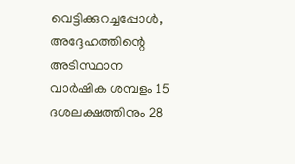വെട്ടിക്കുറച്ചപ്പോള്‍, അദ്ദേഹത്തിന്റെ അടിസ്ഥാന വാര്‍ഷിക ശമ്പളം 15 ദശലക്ഷത്തിനും 28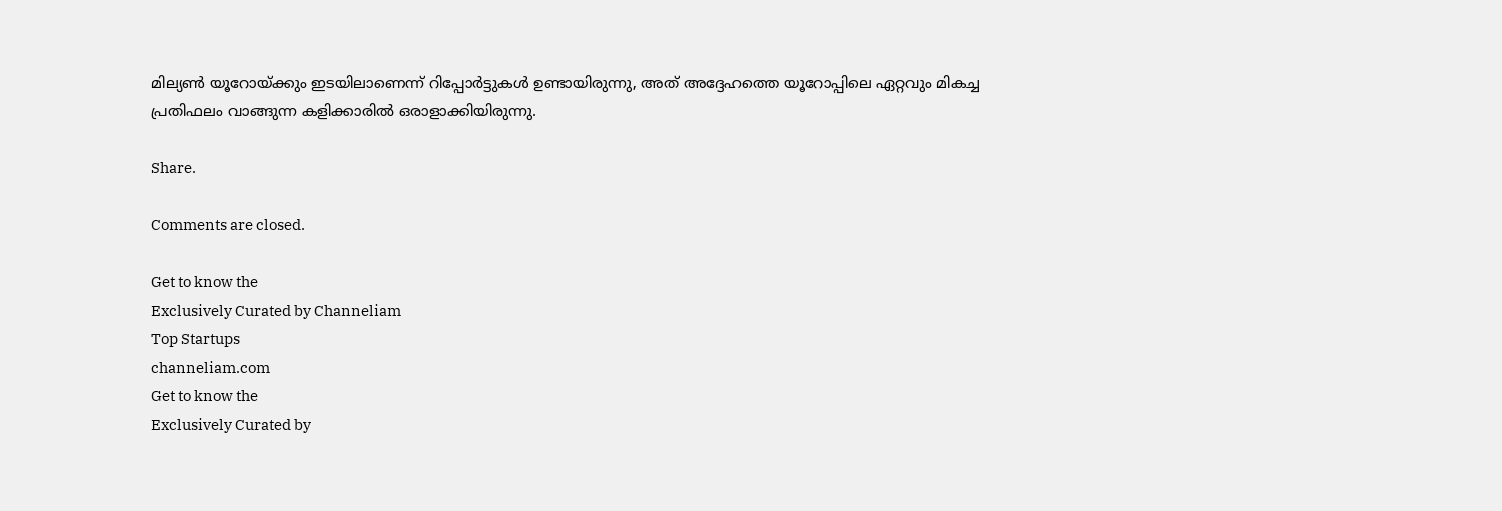മില്യണ്‍ യൂറോയ്ക്കും ഇടയിലാണെന്ന് റിപ്പോര്‍ട്ടുകള്‍ ഉണ്ടായിരുന്നു, അത് അദ്ദേഹത്തെ യൂറോപ്പിലെ ഏറ്റവും മികച്ച പ്രതിഫലം വാങ്ങുന്ന കളിക്കാരില്‍ ഒരാളാക്കിയിരുന്നു.

Share.

Comments are closed.

Get to know the
Exclusively Curated by Channeliam
Top Startups
channeliam.com
Get to know the
Exclusively Curated by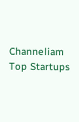Channeliam
Top Startups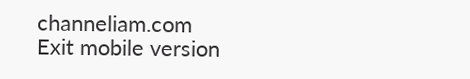channeliam.com
Exit mobile version